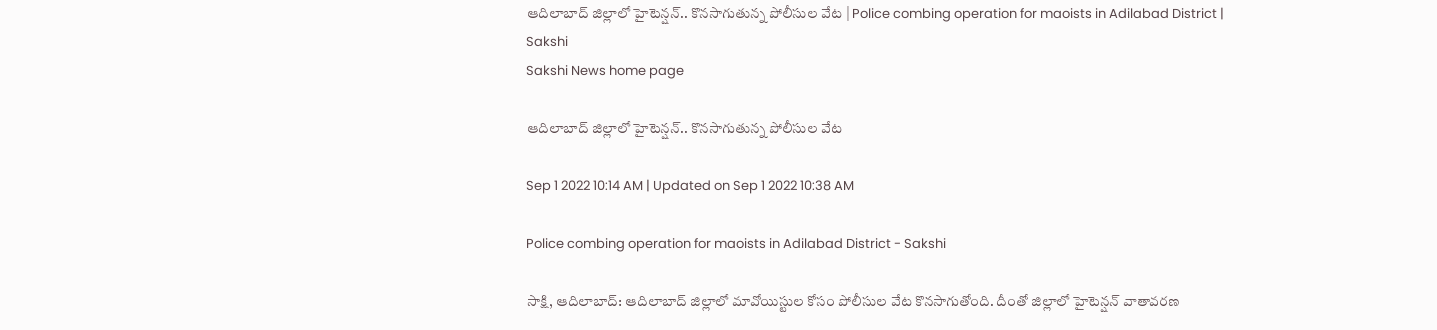ఆదిలాబాద్‌ జిల్లాలో హైటెన్షన్‌.. కొనసాగుతున్న పోలీసుల వేట | Police combing operation for maoists in Adilabad District | Sakshi
Sakshi News home page

ఆదిలాబాద్‌ జిల్లాలో హైటెన్షన్‌.. కొనసాగుతున్న పోలీసుల వేట

Sep 1 2022 10:14 AM | Updated on Sep 1 2022 10:38 AM

Police combing operation for maoists in Adilabad District - Sakshi

సాక్షి, ఆదిలాబాద్‌: ఆదిలాబాద్‌ జిల్లాలో మావోయిస్టుల కోసం పోలీసుల వేట కొనసాగుతోంది. దీంతో జిల్లాలో హైటెన్షన్‌ వాతావరణ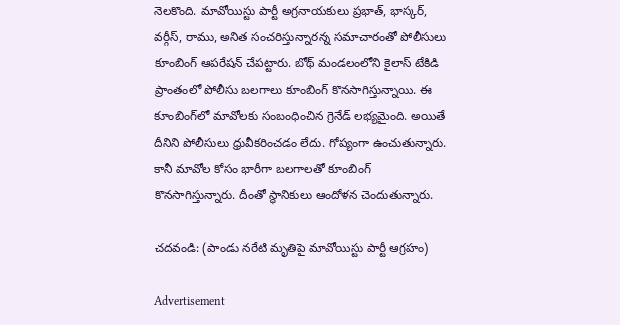నెలకొంది. మావోయిస్టు పార్టీ అగ్రనాయకులు ప్రభాత్‌, భాస్కర్‌, వర్గీస్‌, రాము, అనిత సంచరిస్తున్నారన్న సమాచారంతో పోలీసులు కూంబింగ్‌ ఆపరేషన్‌ చేపట్టారు. బోథ్‌ మండలంలోని కైలాస్‌ టేకిడి ప్రాంతంలో పోలీసు బలగాలు కూంబింగ్‌ కొనసాగిస్తున్నాయి. ఈ కూంబింగ్‌లో మావోలకు సంబంధించిన గ్రెనేడ్‌ లభ్యమైంది. అయితే దీనిని పోలీసులు ధ్రువీకరించడం లేదు. గోప్యంగా ఉంచుతున్నారు. కానీ మావోల కోసం భారీగా బలగాలతో కూంబింగ్‌ కొనసాగిస్తున్నారు. దీంతో స్థానికులు ఆందోళన చెందుతున్నారు.

చదవండి: (పాండు నరేటి మృతిపై మావోయిస్టు పార్టీ ఆగ్రహం)

Advertisement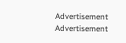Advertisement
Advertisement